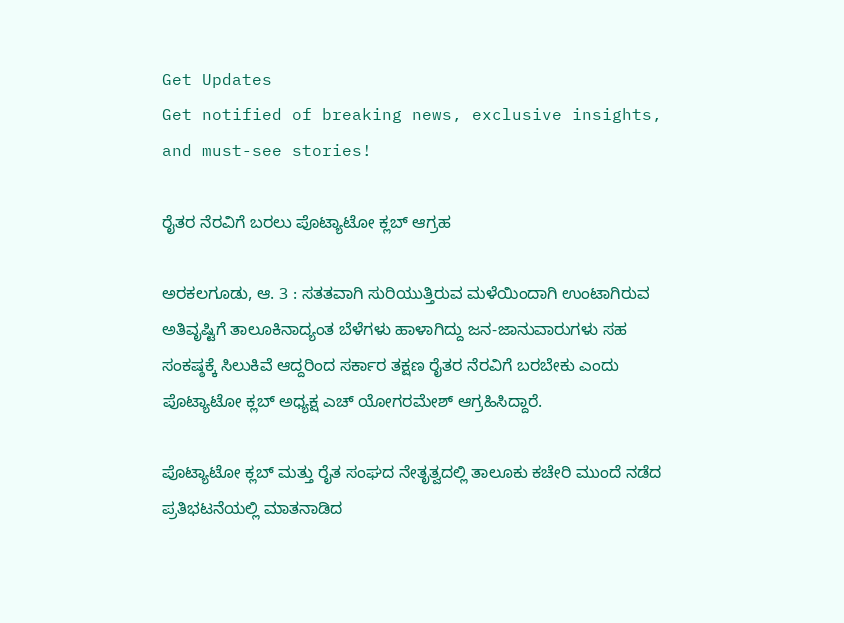Get Updates
Get notified of breaking news, exclusive insights, and must-see stories!

ರೈತರ ನೆರವಿಗೆ ಬರಲು ಪೊಟ್ಯಾಟೋ ಕ್ಲಬ್ ಆಗ್ರಹ

ಅರಕಲಗೂಡು, ಆ. 3 : ಸತತವಾಗಿ ಸುರಿಯುತ್ತಿರುವ ಮಳೆಯಿಂದಾಗಿ ಉಂಟಾಗಿರುವ ಅತಿವೃಷ್ಟಿಗೆ ತಾಲೂಕಿನಾದ್ಯಂತ ಬೆಳೆಗಳು ಹಾಳಾಗಿದ್ದು ಜನ-ಜಾನುವಾರುಗಳು ಸಹ ಸಂಕಷ್ಠಕ್ಕೆ ಸಿಲುಕಿವೆ ಆದ್ದರಿಂದ ಸರ್ಕಾರ ತಕ್ಷಣ ರೈತರ ನೆರವಿಗೆ ಬರಬೇಕು ಎಂದು ಪೊಟ್ಯಾಟೋ ಕ್ಲಬ್ ಅಧ್ಯಕ್ಷ ಎಚ್ ಯೋಗರಮೇಶ್ ಆಗ್ರಹಿಸಿದ್ದಾರೆ.

ಪೊಟ್ಯಾಟೋ ಕ್ಲಬ್ ಮತ್ತು ರೈತ ಸಂಘದ ನೇತೃತ್ವದಲ್ಲಿ ತಾಲೂಕು ಕಚೇರಿ ಮುಂದೆ ನಡೆದ ಪ್ರತಿಭಟನೆಯಲ್ಲಿ ಮಾತನಾಡಿದ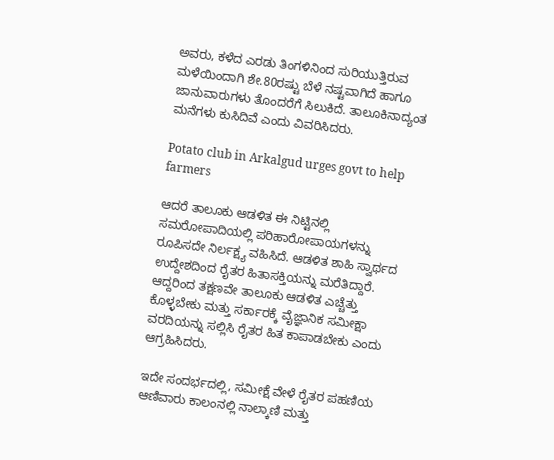ಅವರು, ಕಳೆದ ಎರಡು ತಿಂಗಳಿನಿಂದ ಸುರಿಯುತ್ತಿರುವ ಮಳೆಯಿಂದಾಗಿ ಶೇ.80ರಷ್ಟು ಬೆಳೆ ನಷ್ಟವಾಗಿದೆ ಹಾಗೂ ಜಾನುವಾರುಗಳು ತೊಂದರೆಗೆ ಸಿಲುಕಿದೆ. ತಾಲೂಕಿನಾದ್ಯಂತ ಮನೆಗಳು ಕುಸಿದಿವೆ ಎಂದು ವಿವರಿಸಿದರು.

Potato club in Arkalgud urges govt to help farmers

ಆದರೆ ತಾಲೂಕು ಆಡಳಿತ ಈ ನಿಟ್ಟಿನಲ್ಲಿ ಸಮರೋಪಾದಿಯಲ್ಲಿ ಪರಿಹಾರೋಪಾಯಗಳನ್ನು ರೂಪಿಸದೇ ನಿರ್ಲಕ್ಷ್ಯ ವಹಿಸಿದೆ. ಆಡಳಿತ ಶಾಹಿ ಸ್ವಾರ್ಥದ ಉದ್ದೇಶದಿಂದ ರೈತರ ಹಿತಾಸಕ್ತಿಯನ್ನು ಮರೆತಿದ್ದಾರೆ. ಆದ್ದರಿಂದ ತಕ್ಷಣವೇ ತಾಲೂಕು ಆಡಳಿತ ಎಚ್ಚೆತ್ತು ಕೊಳ್ಳಬೇಕು ಮತ್ತು ಸರ್ಕಾರಕ್ಕೆ ವೈಜ್ಞಾನಿಕ ಸಮೀಕ್ಷಾ ವರದಿಯನ್ನು ಸಲ್ಲಿಸಿ ರೈತರ ಹಿತ ಕಾಪಾಡಬೇಕು ಎಂದು ಆಗ್ರಹಿಸಿದರು.

ಇದೇ ಸಂದರ್ಭದಲ್ಲಿ, ಸಮೀಕ್ಷೆ ವೇಳೆ ರೈತರ ಪಹಣಿಯ ಆಣಿವಾರು ಕಾಲಂನಲ್ಲಿ ನಾಲ್ಕಾಣಿ ಮತ್ತು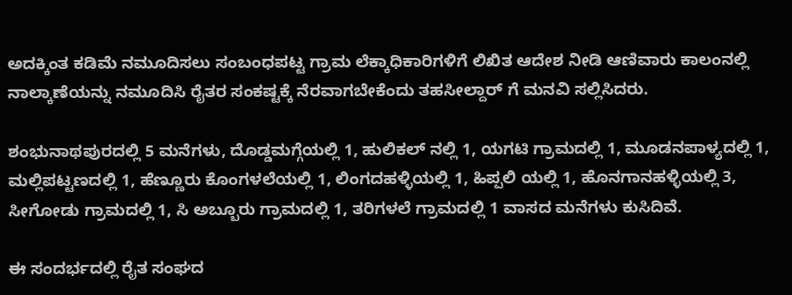ಅದಕ್ಕಿಂತ ಕಡಿಮೆ ನಮೂದಿಸಲು ಸಂಬಂಧಪಟ್ಟ ಗ್ರಾಮ ಲೆಕ್ಕಾಧಿಕಾರಿಗಳಿಗೆ ಲಿಖಿತ ಆದೇಶ ನೀಡಿ ಆಣಿವಾರು ಕಾಲಂನಲ್ಲಿ ನಾಲ್ಕಾಣೆಯನ್ನು ನಮೂದಿಸಿ ರೈತರ ಸಂಕಷ್ಟಕ್ಕೆ ನೆರವಾಗಬೇಕೆಂದು ತಹಸೀಲ್ದಾರ್ ಗೆ ಮನವಿ ಸಲ್ಲಿಸಿದರು.

ಶಂಭುನಾಥಪುರದಲ್ಲಿ 5 ಮನೆಗಳು, ದೊಡ್ಡಮಗ್ಗೆಯಲ್ಲಿ 1, ಹುಲಿಕಲ್ ನಲ್ಲಿ 1, ಯಗಟಿ ಗ್ರಾಮದಲ್ಲಿ 1, ಮೂಡನಪಾಳ್ಯದಲ್ಲಿ 1, ಮಲ್ಲಿಪಟ್ಟಣದಲ್ಲಿ 1, ಹೆಣ್ಣೂರು ಕೊಂಗಳಲೆಯಲ್ಲಿ 1, ಲಿಂಗದಹಳ್ಳಿಯಲ್ಲಿ 1, ಹಿಪ್ಪಲಿ ಯಲ್ಲಿ 1, ಹೊನಗಾನಹಳ್ಳಿಯಲ್ಲಿ 3, ಸೀಗೋಡು ಗ್ರಾಮದಲ್ಲಿ 1, ಸಿ ಅಬ್ಬೂರು ಗ್ರಾಮದಲ್ಲಿ 1, ತರಿಗಳಲೆ ಗ್ರಾಮದಲ್ಲಿ 1 ವಾಸದ ಮನೆಗಳು ಕುಸಿದಿವೆ.

ಈ ಸಂದರ್ಭದಲ್ಲಿ ರೈತ ಸಂಘದ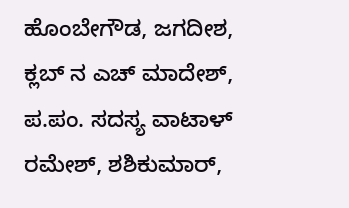ಹೊಂಬೇಗೌಡ, ಜಗದೀಶ, ಕ್ಲಬ್ ನ ಎಚ್ ಮಾದೇಶ್, ಪ.ಪಂ. ಸದಸ್ಯ ವಾಟಾಳ್ ರಮೇಶ್, ಶಶಿಕುಮಾರ್,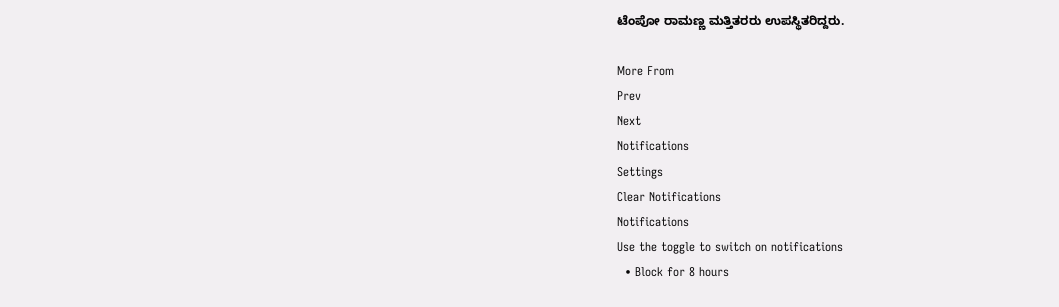ಟೆಂಪೋ ರಾಮಣ್ಣ ಮತ್ತಿತರರು ಉಪಸ್ಥಿತರಿದ್ದರು.

More From
Prev
Next
Notifications
Settings
Clear Notifications
Notifications
Use the toggle to switch on notifications
  • Block for 8 hours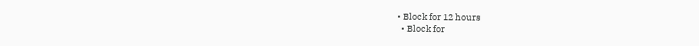• Block for 12 hours
  • Block for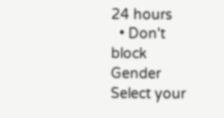24 hours
  • Don't block
Gender
Select your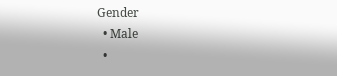Gender
  • Male
  •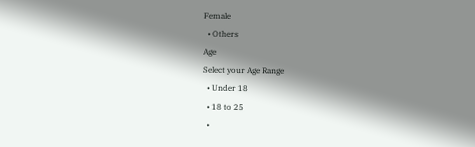Female
  • Others
Age
Select your Age Range
  • Under 18
  • 18 to 25
  •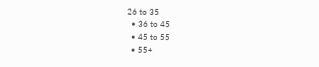26 to 35
  • 36 to 45
  • 45 to 55
  • 55+